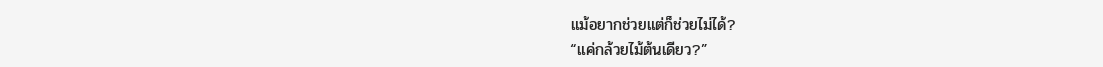แม้อยากช่วยแต่ก็ช่วยไม่ได้?
“แค่กล้วยไม้ต้นเดียว?”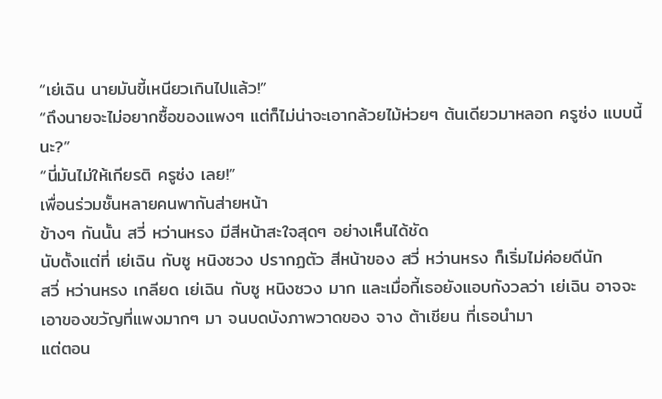“เย่เฉิน นายมันขี้เหนียวเกินไปแล้ว!”
“ถึงนายจะไม่อยากซื้อของแพงๆ แต่ก็ไม่น่าจะเอากล้วยไม้ห่วยๆ ต้นเดียวมาหลอก ครูซ่ง แบบนี้นะ?”
“นี่มันไม่ให้เกียรติ ครูซ่ง เลย!”
เพื่อนร่วมชั้นหลายคนพากันส่ายหน้า
ข้างๆ กันนั้น สวี่ หว่านหรง มีสีหน้าสะใจสุดๆ อย่างเห็นได้ชัด
นับตั้งแต่ที่ เย่เฉิน กับซู หนิงซวง ปรากฏตัว สีหน้าของ สวี่ หว่านหรง ก็เริ่มไม่ค่อยดีนัก
สวี่ หว่านหรง เกลียด เย่เฉิน กับซู หนิงซวง มาก และเมื่อกี้เธอยังแอบกังวลว่า เย่เฉิน อาจจะเอาของขวัญที่แพงมากๆ มา จนบดบังภาพวาดของ จาง ต้าเชียน ที่เธอนำมา
แต่ตอน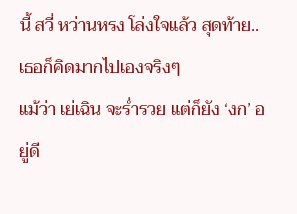นี้ สวี่ หว่านหรง โล่งใจแล้ว สุดท้าย.. เธอก็คิดมากไปเองจริงๆ
แม้ว่า เย่เฉิน จะร่ำรวย แต่ก็ยัง ‘งก’ อยู่ดี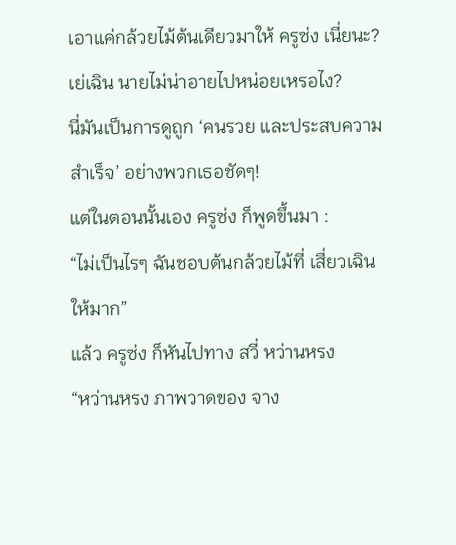เอาแค่กล้วยไม้ต้นเดียวมาให้ ครูซ่ง เนี่ยนะ?
เย่เฉิน นายไม่น่าอายไปหน่อยเหรอไง?
นี่มันเป็นการดูถูก ‘คนรวย และประสบความสำเร็จ’ อย่างพวกเธอชัดๆ!
แต่ในตอนนั้นเอง ครูซ่ง ก็พูดขึ้นมา :
“ไม่เป็นไรๆ ฉันชอบต้นกล้วยไม้ที่ เสี่ยวเฉิน ให้มาก”
แล้ว ครูซ่ง ก็หันไปทาง สวี่ หว่านหรง
“หว่านหรง ภาพวาดของ จาง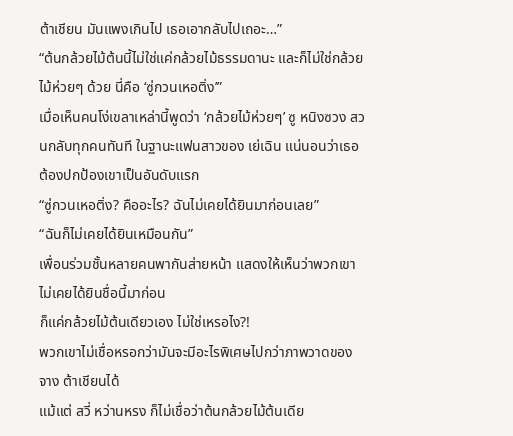ต้าเชียน มันแพงเกินไป เธอเอากลับไปเถอะ…”
“ต้นกล้วยไม้ต้นนี้ไม่ใช่แค่กล้วยไม้ธรรมดานะ และก็ไม่ใช่กล้วยไม้ห่วยๆ ด้วย นี่คือ ‘ซู่กวนเหอติ่ง’”
เมื่อเห็นคนโง่เขลาเหล่านี้พูดว่า ‘กล้วยไม้ห่วยๆ’ ซู หนิงซวง สวนกลับทุกคนทันที ในฐานะแฟนสาวของ เย่เฉิน แน่นอนว่าเธอต้องปกป้องเขาเป็นอันดับแรก
“ซู่กวนเหอติ่ง? คืออะไร? ฉันไม่เคยได้ยินมาก่อนเลย”
“ฉันก็ไม่เคยได้ยินเหมือนกัน”
เพื่อนร่วมชั้นหลายคนพากันส่ายหน้า แสดงให้เห็นว่าพวกเขาไม่เคยได้ยินชื่อนี้มาก่อน
ก็แค่กล้วยไม้ต้นเดียวเอง ไม่ใช่เหรอไง?!
พวกเขาไม่เชื่อหรอกว่ามันจะมีอะไรพิเศษไปกว่าภาพวาดของ จาง ต้าเชียนได้
แม้แต่ สวี่ หว่านหรง ก็ไม่เชื่อว่าต้นกล้วยไม้ต้นเดีย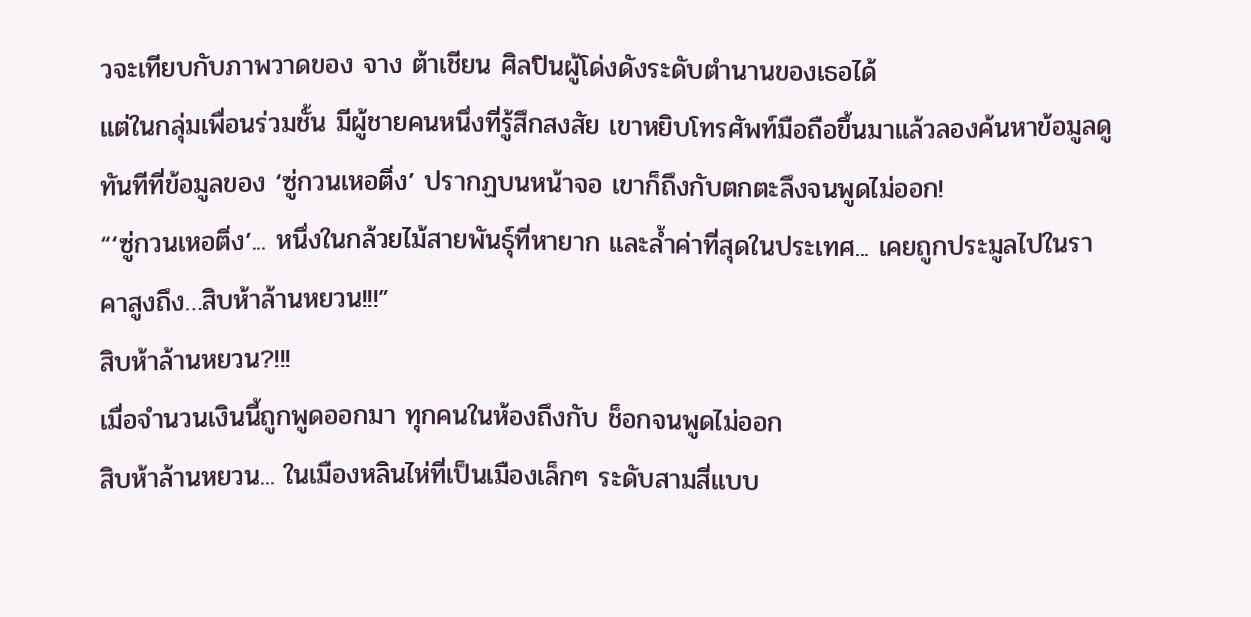วจะเทียบกับภาพวาดของ จาง ต้าเชียน ศิลปินผู้โด่งดังระดับตำนานของเธอได้
แต่ในกลุ่มเพื่อนร่วมชั้น มีผู้ชายคนหนึ่งที่รู้สึกสงสัย เขาหยิบโทรศัพท์มือถือขึ้นมาแล้วลองค้นหาข้อมูลดู ทันทีที่ข้อมูลของ ‘ซู่กวนเหอติ่ง’ ปรากฏบนหน้าจอ เขาก็ถึงกับตกตะลึงจนพูดไม่ออก!
“‘ซู่กวนเหอติ่ง’... หนึ่งในกล้วยไม้สายพันธุ์ที่หายาก และล้ำค่าที่สุดในประเทศ... เคยถูกประมูลไปในราคาสูงถึง…สิบห้าล้านหยวน!!!”
สิบห้าล้านหยวน?!!!
เมื่อจำนวนเงินนี้ถูกพูดออกมา ทุกคนในห้องถึงกับ ช็อกจนพูดไม่ออก
สิบห้าล้านหยวน... ในเมืองหลินไห่ที่เป็นเมืองเล็กๆ ระดับสามสี่แบบ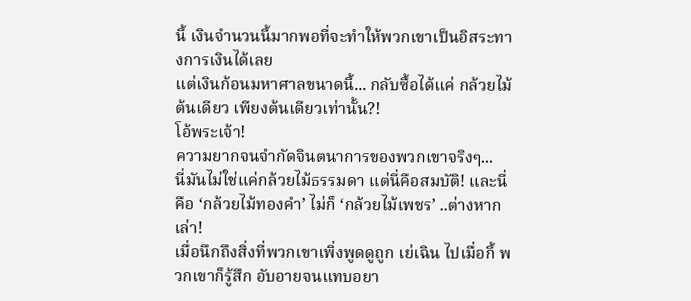นี้ เงินจำนวนนี้มากพอที่จะทำให้พวกเขาเป็นอิสระทางการเงินได้เลย
แต่เงินก้อนมหาศาลขนาดนี้... กลับซื้อได้แค่ กล้วยไม้ต้นเดียว เพียงต้นเดียวเท่านั้น?!
โอ้พระเจ้า!
ความยากจนจำกัดจินตนาการของพวกเขาจริงๆ...
นี่มันไม่ใช่แค่กล้วยไม้ธรรมดา แต่นี่คือสมบัติ! และนี่คือ ‘กล้วยไม้ทองคำ’ ไม่ก็ ‘กล้วยไม้เพชร’ ..ต่างหากเล่า!
เมื่อนึกถึงสิ่งที่พวกเขาเพิ่งพูดดูถูก เย่เฉิน ไปเมื่อกี้ พวกเขาก็รู้สึก อับอายจนแทบอยา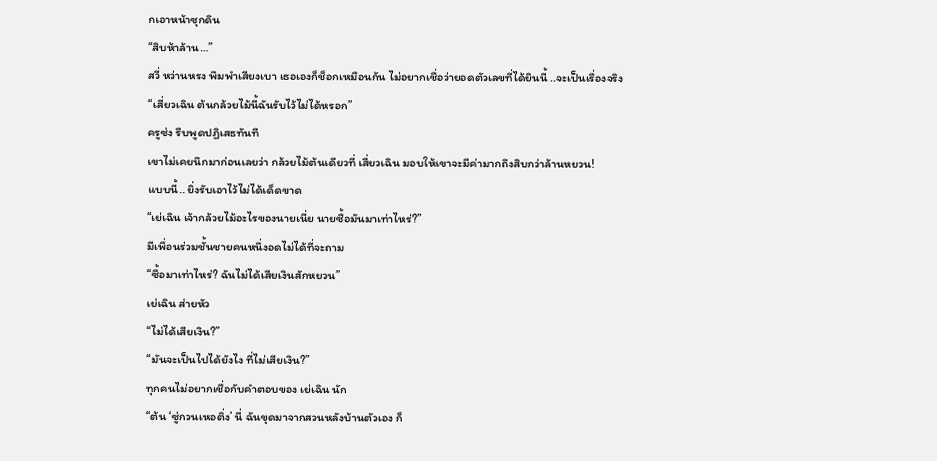กเอาหน้าซุกดิน
“สิบห้าล้าน…”
สวี่ หว่านหรง พึมพำเสียงเบา เธอเองก็ช็อกเหมือนกัน ไม่อยากเชื่อว่ายอดตัวเลขที่ได้ยินนี้ ..จะเป็นเรื่องจริง
“เสี่ยวเฉิน ต้นกล้วยไม้นี้ฉันรับไว้ไม่ได้หรอก”
ครูซ่ง รีบพูดปฏิเสธทันที
เขาไม่เคยนึกมาก่อนเลยว่า กล้วยไม้ต้นเดียวที่ เสี่ยวเฉิน มอบให้เขาจะมีค่ามากถึงสิบกว่าล้านหยวน!
แบบนี้.. ยิ่งรับเอาไว้ไม่ได้เด็ดขาด
“เย่เฉิน เจ้ากล้วยไม้อะไรของนายเนี่ย นายซื้อมันมาเท่าไหร่?”
มีเพื่อนร่วมชั้นชายคนหนึ่งอดไม่ได้ที่จะถาม
“ซื้อมาเท่าไหร่? ฉันไม่ได้เสียเงินสักหยวน”
เย่เฉิน ส่ายหัว
“ไม่ได้เสียเงิน?”
“มันจะเป็นไปได้ยังไง ที่ไม่เสียเงิน?”
ทุกคนไม่อยากเชื่อกับคำตอบของ เย่เฉิน นัก
“ต้น ‘ซู่กวนเหอติ่ง’ นี่ ฉันขุดมาจากสวนหลังบ้านตัวเอง ก็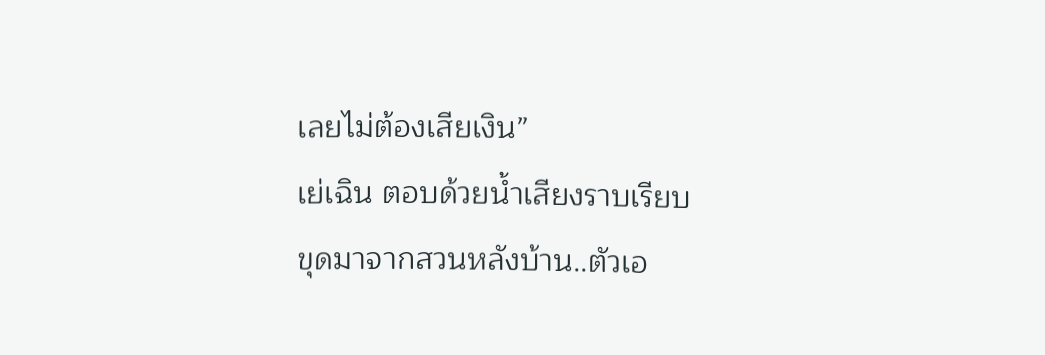เลยไม่ต้องเสียเงิน”
เย่เฉิน ตอบด้วยน้ำเสียงราบเรียบ
ขุดมาจากสวนหลังบ้าน..ตัวเอ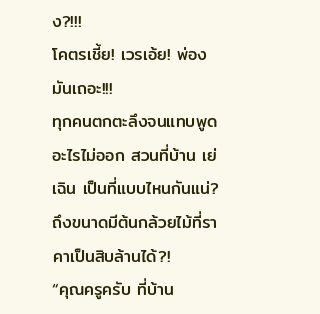ง?!!!
โคตรเชี้ย! เวรเอ้ย! พ่องมันเถอะ!!!
ทุกคนตกตะลึงจนแทบพูดอะไรไม่ออก สวนที่บ้าน เย่เฉิน เป็นที่แบบไหนกันแน่?
ถึงขนาดมีต้นกล้วยไม้ที่ราคาเป็นสิบล้านได้?!
“คุณครูครับ ที่บ้าน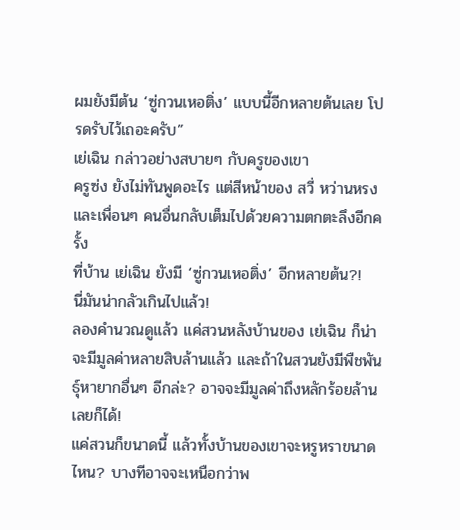ผมยังมีต้น ‘ซู่กวนเหอติ่ง’ แบบนี้อีกหลายต้นเลย โปรดรับไว้เถอะครับ”
เย่เฉิน กล่าวอย่างสบายๆ กับครูของเขา
ครูซ่ง ยังไม่ทันพูดอะไร แต่สีหน้าของ สวี่ หว่านหรง และเพื่อนๆ คนอื่นกลับเต็มไปด้วยความตกตะลึงอีกครั้ง
ที่บ้าน เย่เฉิน ยังมี ‘ซู่กวนเหอติ่ง’ อีกหลายต้น?!
นี่มันน่ากลัวเกินไปแล้ว!
ลองคำนวณดูแล้ว แค่สวนหลังบ้านของ เย่เฉิน ก็น่าจะมีมูลค่าหลายสิบล้านแล้ว และถ้าในสวนยังมีพืชพันธุ์หายากอื่นๆ อีกล่ะ? อาจจะมีมูลค่าถึงหลักร้อยล้านเลยก็ได้!
แค่สวนก็ขนาดนี้ แล้วทั้งบ้านของเขาจะหรูหราขนาดไหน? บางทีอาจจะเหนือกว่าพ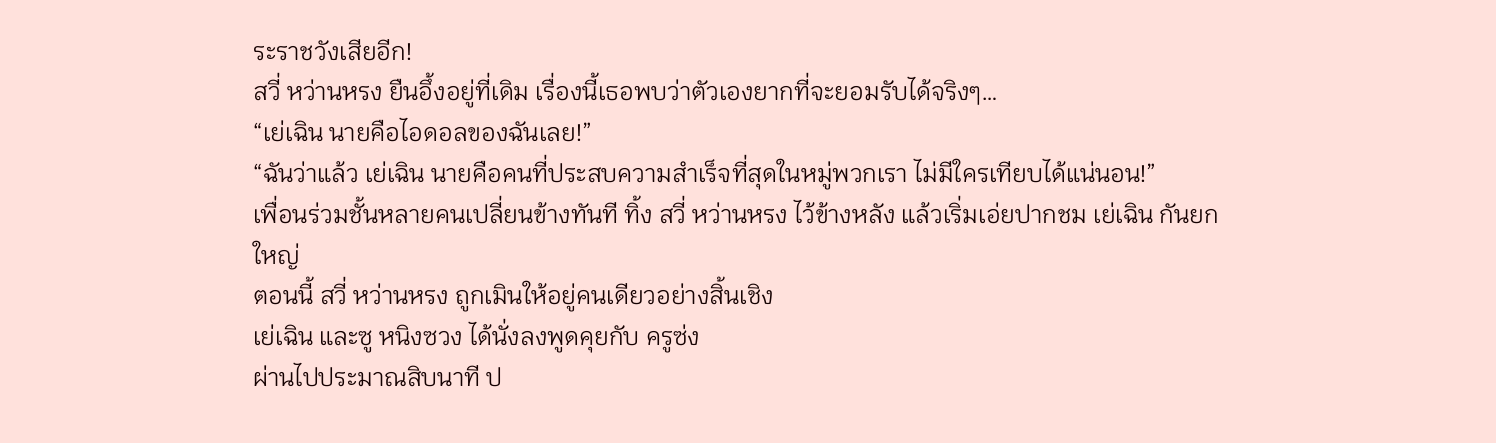ระราชวังเสียอีก!
สวี่ หว่านหรง ยืนอึ้งอยู่ที่เดิม เรื่องนี้เธอพบว่าตัวเองยากที่จะยอมรับได้จริงๆ…
“เย่เฉิน นายคือไอดอลของฉันเลย!”
“ฉันว่าแล้ว เย่เฉิน นายคือคนที่ประสบความสำเร็จที่สุดในหมู่พวกเรา ไม่มีใครเทียบได้แน่นอน!”
เพื่อนร่วมชั้นหลายคนเปลี่ยนข้างทันที ทิ้ง สวี่ หว่านหรง ไว้ข้างหลัง แล้วเริ่มเอ่ยปากชม เย่เฉิน กันยกใหญ่
ตอนนี้ สวี่ หว่านหรง ถูกเมินให้อยู่คนเดียวอย่างสิ้นเชิง
เย่เฉิน และซู หนิงซวง ได้นั่งลงพูดคุยกับ ครูซ่ง
ผ่านไปประมาณสิบนาที ป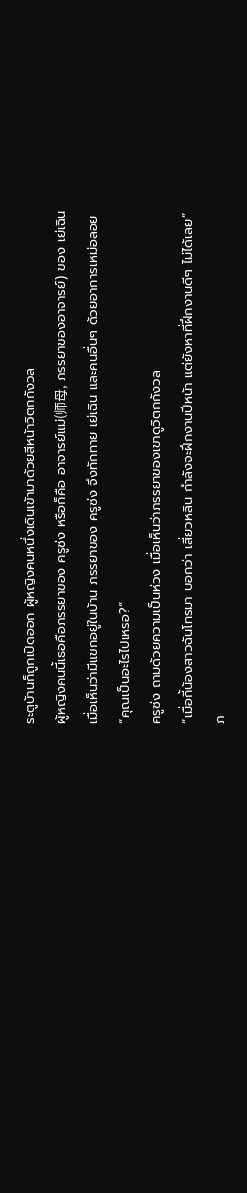ระตูบ้านก็ถูกเปิดออก ผู้หญิงคนหนึ่งเดินเข้ามาด้วยสีหน้าวิตกกังวล
ผู้หญิงคนนี้เธอคือภรรยาของ ครูซ่ง หรือก็คือ อาจารย์แม่(师母, ภรรยาของอาจารย์) ของ เย่เฉิน
เมื่อเห็นว่ามีแขกอยู่ในบ้าน ภรรยาของ ครูซ่ง จึงทักทาย เย่เฉิน และคนอื่นๆ ด้วยอาการเหม่อลอย
“คุณเป็นอะไรไปเหรอ?”
ครูซ่ง ถามด้วยความเป็นห่วง เมื่อเห็นว่าภรรยาของเขาดูวิตกกังวล
“เมื่อกี้น้องสาวฉันโทรมา บอกว่า เสี่ยวหลิน กำลังจะฝึกงานปีหน้า แต่ยังหาที่ฝึกงานดีๆ ไม่ได้เลย”
ภ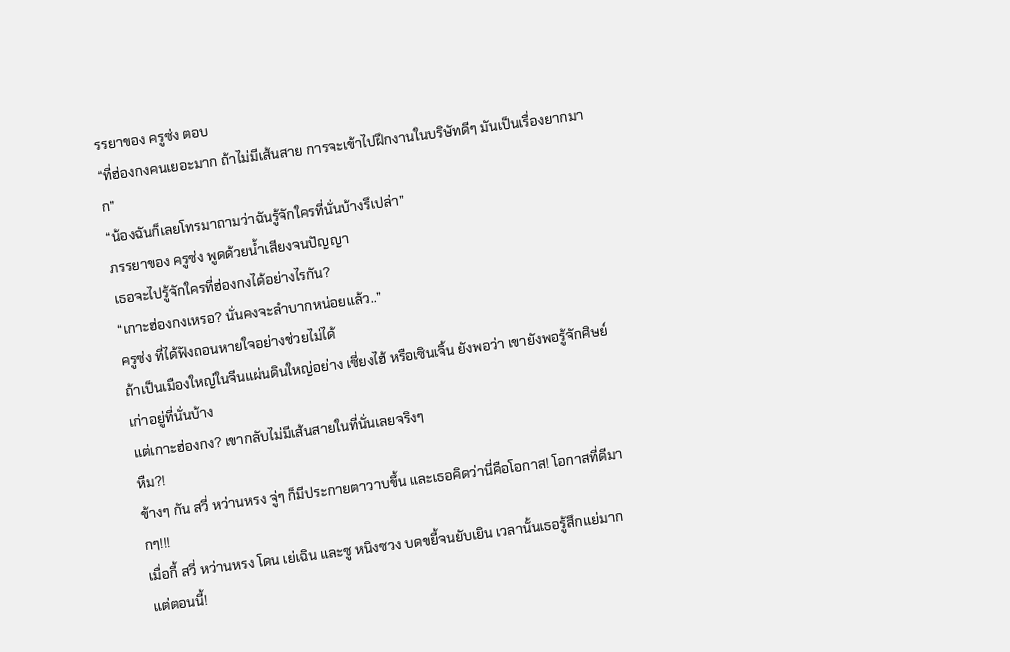รรยาของ ครูซ่ง ตอบ
“ที่ฮ่องกงคนเยอะมาก ถ้าไม่มีเส้นสาย การจะเข้าไปฝึกงานในบริษัทดีๆ มันเป็นเรื่องยากมาก”
“น้องฉันก็เลยโทรมาถามว่าฉันรู้จักใครที่นั่นบ้างรึเปล่า”
ภรรยาของ ครูซ่ง พูดด้วยน้ำเสียงจนปัญญา
เธอจะไปรู้จักใครที่ฮ่องกงได้อย่างไรกัน?
“เกาะฮ่องกงเหรอ? นั่นคงจะลำบากหน่อยแล้ว..”
ครูซ่ง ที่ได้ฟังถอนหายใจอย่างช่วยไม่ได้
ถ้าเป็นเมืองใหญ่ในจีนแผ่นดินใหญ่อย่าง เซี่ยงไฮ้ หรือเซินเจิ้น ยังพอว่า เขายังพอรู้จักศิษย์เก่าอยู่ที่นั่นบ้าง
แต่เกาะฮ่องกง? เขากลับไม่มีเส้นสายในที่นั่นเลยจริงๆ
หืม?!
ข้างๆ กัน สวี่ หว่านหรง จู่ๆ ก็มีประกายตาวาบขึ้น และเธอคิดว่านี่คือโอกาส! โอกาสที่ดีมากๆ!!!
เมื่อกี้ สวี่ หว่านหรง โดน เย่เฉิน และซู หนิงซวง บดขยี้จนยับเยิน เวลานั้นเธอรู้สึกแย่มาก
แต่ตอนนี้!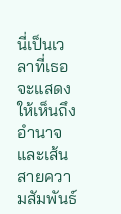นี่เป็นเวลาที่เธอจะแสดงให้เห็นถึงอำนาจ และเส้นสายความสัมพันธ์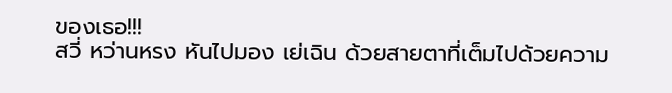ของเธอ!!!
สวี่ หว่านหรง หันไปมอง เย่เฉิน ด้วยสายตาที่เต็มไปด้วยความ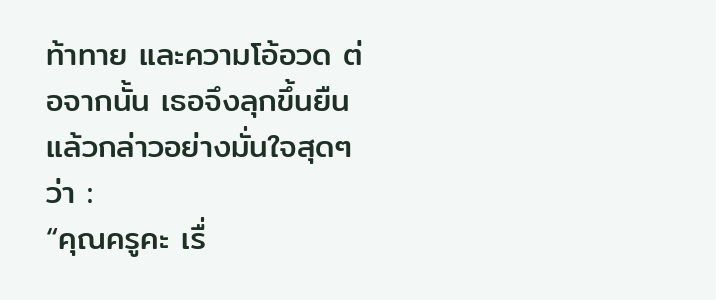ท้าทาย และความโอ้อวด ต่อจากนั้น เธอจึงลุกขึ้นยืนแล้วกล่าวอย่างมั่นใจสุดๆ ว่า :
“คุณครูคะ เรื่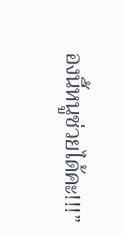องนี้หนูช่วยได้คะ!!!”